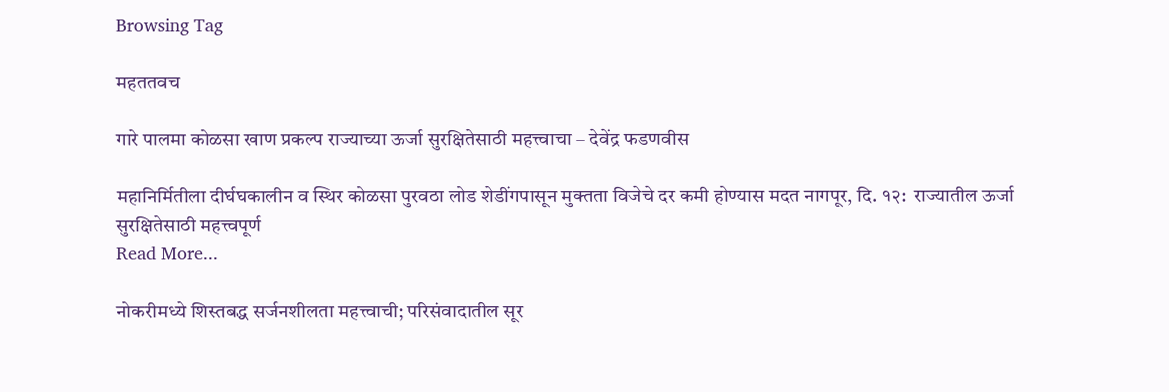Browsing Tag

महततवच

गारे पालमा कोळसा खाण प्रकल्प राज्याच्या ऊर्जा सुरक्षितेसाठी महत्त्वाचा – देवेंद्र फडणवीस

महानिर्मितीला दीर्घघकालीन व स्थिर कोळसा पुरवठा लोड शेडींगपासून मुक्तता विजेचे दर कमी होण्यास मदत नागपूर, दि. १२:  राज्यातील ऊर्जा सुरक्षितेसाठी महत्त्वपूर्ण
Read More...

नोकरीमध्ये शिस्तबद्ध सर्जनशीलता महत्त्वाची; परिसंवादातील सूर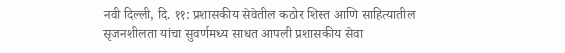नवी दिल्ली, दि. ११: प्रशासकीय सेवेतील कठोर शिस्त आणि साहित्यातील सृजनशीलता यांचा सुवर्णमध्य साधत आपली प्रशासकीय सेवा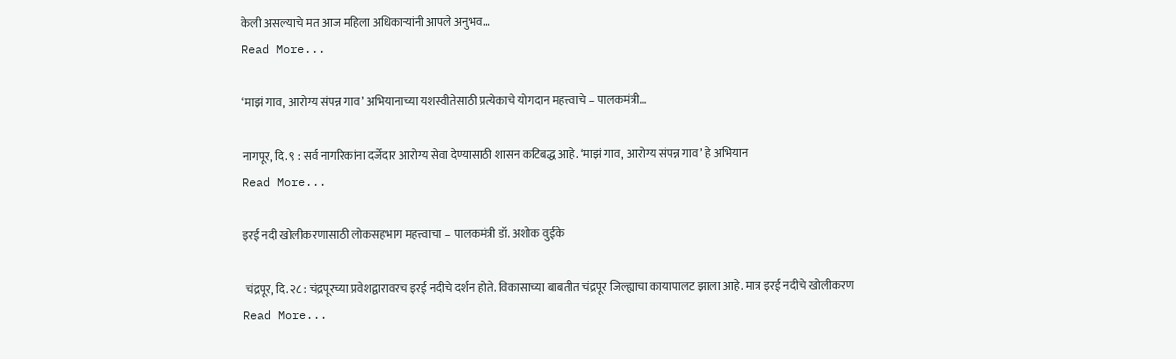केली असल्याचे मत आज महिला अधिकाऱ्यांनी आपले अनुभव…
Read More...

‘माझं गाव, आरोग्य संपन्न गाव’ अभियानाच्या यशस्वीतेसाठी प्रत्येकाचे योगदान महत्त्वाचे – पालकमंत्री…

नागपूर, दि. ९ : सर्व नागरिकांना दर्जेदार आरोग्य सेवा देण्यासाठी शासन कटिबद्ध आहे. ‘माझं गाव, आरोग्य संपन्न गाव’ हे अभियान
Read More...

इरई नदी खोलीकरणासाठी लोकसहभाग महत्त्वाचा – पालकमंत्री डॉ. अशोक वुईके

 चंद्रपूर, दि. २८ : चंद्रपूरच्या प्रवेशद्वारावरच इरई नदीचे दर्शन होते. विकासाच्या बाबतीत चंद्रपूर जिल्ह्याचा कायापालट झाला आहे. मात्र इरई नदीचे खोलीकरण
Read More...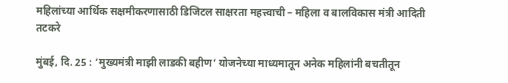महिलांच्या आर्थिक सक्षमीकरणासाठी डिजिटल साक्षरता महत्त्वाची – महिला व बालविकास मंत्री आदिती तटकरे

मुंबई, दि. 25 : ‘मुख्यमंत्री माझी लाडकी बहीण’ योजनेच्या माध्यमातून अनेक महिलांनी बचतीतून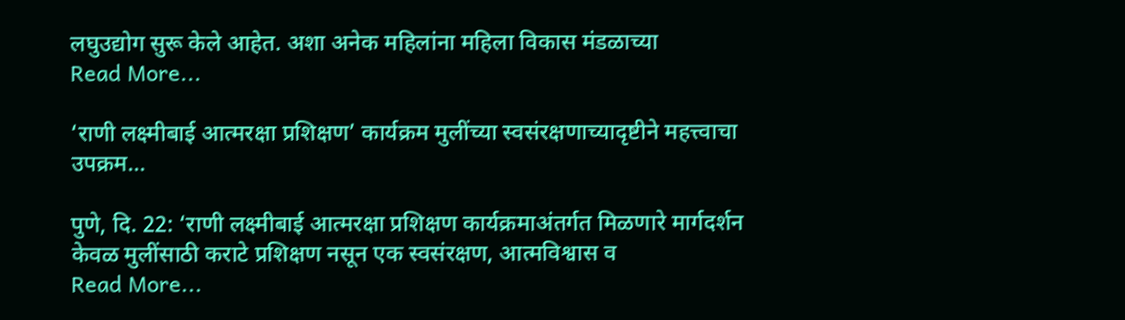लघुउद्योग सुरू केले आहेत. अशा अनेक महिलांना महिला विकास मंडळाच्या
Read More...

‘राणी लक्ष्मीबाई आत्मरक्षा प्रशिक्षण’ कार्यक्रम मुलींच्या स्वसंरक्षणाच्यादृष्टीने महत्त्वाचा उपक्रम…

पुणे, दि. 22: ‘राणी लक्ष्मीबाई आत्मरक्षा प्रशिक्षण कार्यक्रमाअंतर्गत मिळणारे मार्गदर्शन केवळ मुलींसाठी कराटे प्रशिक्षण नसून एक स्वसंरक्षण, आत्मविश्वास व
Read More...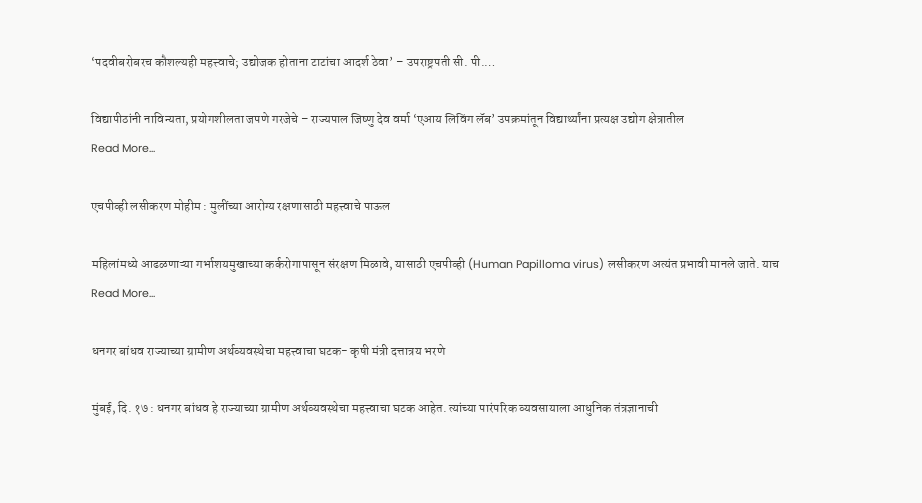‘पदवीबरोबरच कौशल्यही महत्त्वाचे; उद्योजक होताना टाटांचा आदर्श ठेवा’ – उपराष्ट्रपती सी. पी.…

विद्यापीठांनी नाविन्यता, प्रयोगशीलता जपणे गरजेचे – राज्यपाल जिष्णु देव वर्मा ‘एआय लिविंग लॅब’ उपक्रमांतून विद्यार्थ्यांना प्रत्यक्ष उद्योग क्षेत्रातील
Read More...

एचपीव्ही लसीकरण मोहीम : मुलींच्या आरोग्य रक्षणासाठी महत्त्वाचे पाऊल

महिलांमध्ये आढळणाऱ्या गर्भाशयमुखाच्या कर्करोगापासून संरक्षण मिळावे, यासाठी एचपीव्ही (Human Papilloma virus) लसीकरण अत्यंत प्रभावी मानले जाते. याच
Read More...

धनगर बांधव राज्याच्या ग्रामीण अर्थव्यवस्थेचा महत्त्वाचा घटक- कृषी मंत्री दत्तात्रय भरणे

मुंबई, दि. १७ : धनगर बांधव हे राज्याच्या ग्रामीण अर्थव्यवस्थेचा महत्त्वाचा घटक आहेत. त्यांच्या पारंपरिक व्यवसायाला आधुनिक तंत्रज्ञानाची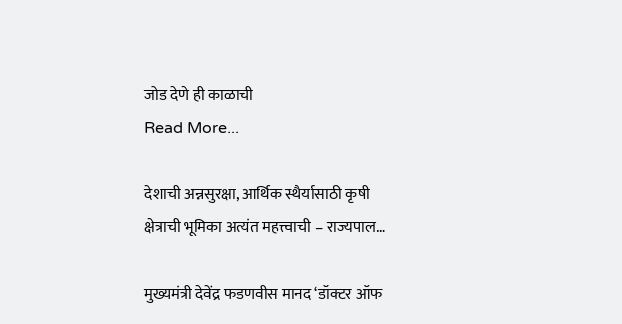जोड देणे ही काळाची
Read More...

देशाची अन्नसुरक्षा, आर्थिक स्थैर्यासाठी कृषी क्षेत्राची भूमिका अत्यंत महत्त्वाची – राज्यपाल…

मुख्यमंत्री देवेंद्र फडणवीस मानद ‘डॉक्टर ऑफ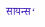सायन्स‘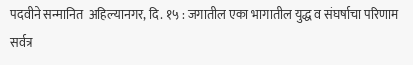पदवीने सन्मानित  अहिल्यानगर, दि. १५ : जगातील एका भागातील युद्ध व संघर्षाचा परिणाम सर्वत्र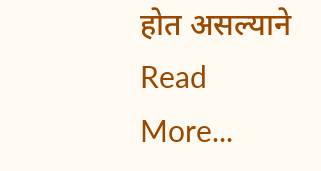होत असल्याने
Read More...